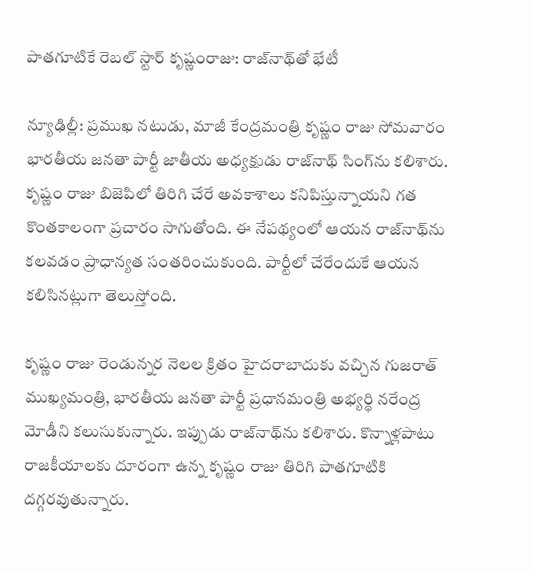పాతగూటికే రెబల్ స్టార్ కృష్ణంరాజు: రాజ్‌నాథ్‌తో భేటీ

న్యూఢిల్లీ: ప్రముఖ నటుడు, మాజీ కేంద్రమంత్రి కృష్ణం రాజు సోమవారం భారతీయ జనతా పార్టీ జాతీయ అధ్యక్షుడు రాజ్‌నాథ్ సింగ్‌ను కలిశారు. కృష్ణం రాజు బిజెపిలో తిరిగి చేరే అవకాశాలు కనిపిస్తున్నాయని గత కొంతకాలంగా ప్రచారం సాగుతోంది. ఈ నేపథ్యంలో ఆయన రాజ్‌నాథ్‌ను కలవడం ప్రాధాన్యత సంతరించుకుంది. పార్టీలో చేరేందుకే ఆయన కలిసినట్లుగా తెలుస్తోంది.

కృష్ణం రాజు రెండున్నర నెలల క్రితం హైదరాబాదుకు వచ్చిన గుజరాత్ ముఖ్యమంత్రి, భారతీయ జనతా పార్టీ ప్రధానమంత్రి అభ్యర్థి నరేంద్ర మోడీని కలుసుకున్నారు. ఇప్పుడు రాజ్‌నాథ్‌ను కలిశారు. కొన్నాళ్లపాటు రాజకీయాలకు దూరంగా ఉన్న కృష్ణం రాజు తిరిగి పాతగూటికి దగ్గరవుతున్నారు.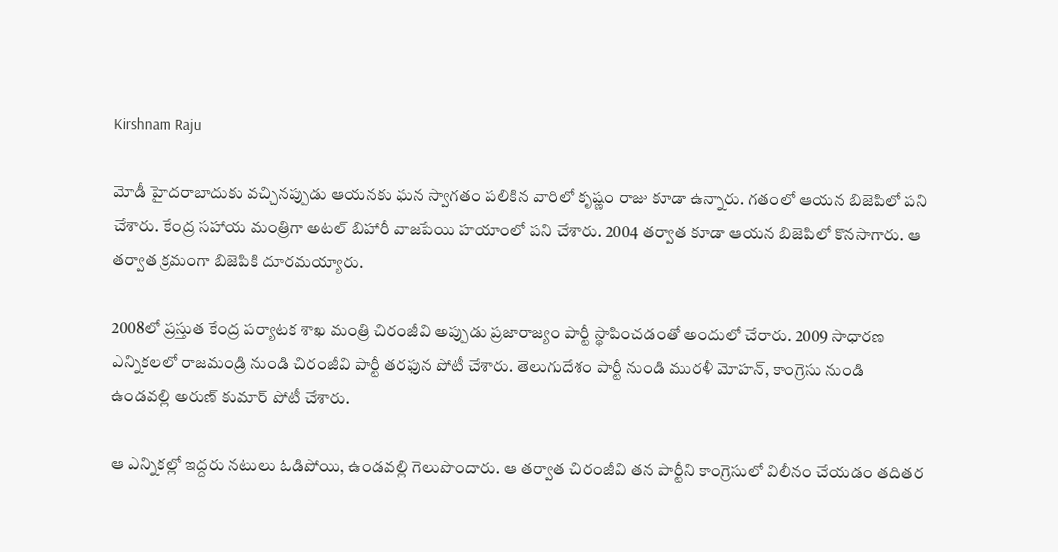Kirshnam Raju

మోడీ హైదరాబాదుకు వచ్చినప్పుడు ఆయనకు ఘన స్వాగతం పలికిన వారిలో కృష్ణం రాజు కూడా ఉన్నారు. గతంలో ఆయన బిజెపిలో పని చేశారు. కేంద్ర సహాయ మంత్రిగా అటల్ బిహారీ వాజపేయి హయాంలో పని చేశారు. 2004 తర్వాత కూడా ఆయన బిజెపిలో కొనసాగారు. ఆ తర్వాత క్రమంగా బిజెపికి దూరమయ్యారు.

2008లో ప్రస్తుత కేంద్ర పర్యాటక శాఖ మంత్రి చిరంజీవి అప్పుడు ప్రజారాజ్యం పార్టీ స్థాపించడంతో అందులో చేరారు. 2009 సాధారణ ఎన్నికలలో రాజమండ్రి నుండి చిరంజీవి పార్టీ తరఫున పోటీ చేశారు. తెలుగుదేశం పార్టీ నుండి మురళీ మోహన్, కాంగ్రెసు నుండి ఉండవల్లి అరుణ్ కుమార్ పోటీ చేశారు.

ఆ ఎన్నికల్లో ఇద్దరు నటులు ఓడిపోయి, ఉండవల్లి గెలుపొందారు. ఆ తర్వాత చిరంజీవి తన పార్టీని కాంగ్రెసులో విలీనం చేయడం తదితర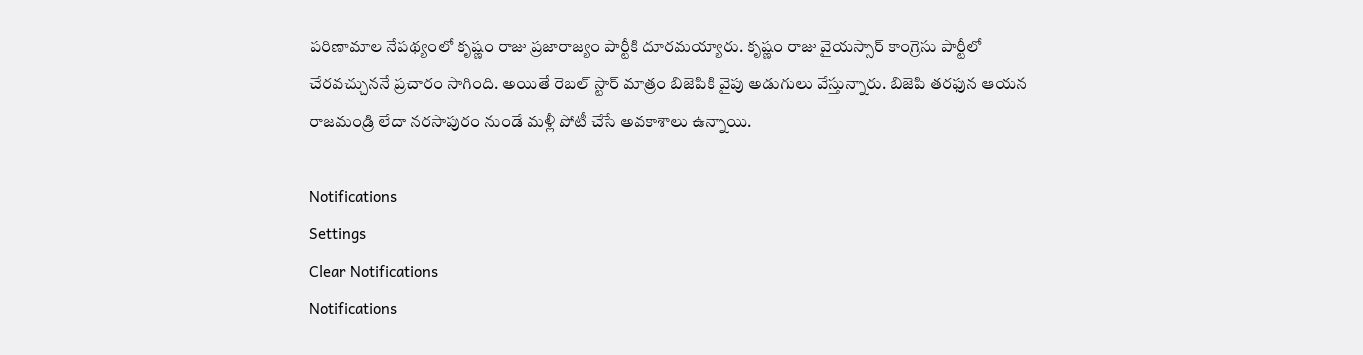పరిణామాల నేపథ్యంలో కృష్ణం రాజు ప్రజారాజ్యం పార్టీకి దూరమయ్యారు. కృష్ణం రాజు వైయస్సార్ కాంగ్రెసు పార్టీలో చేరవచ్చుననే ప్రచారం సాగింది. అయితే రెబల్ స్టార్ మాత్రం బిజెపికి వైపు అడుగులు వేస్తున్నారు. బిజెపి తరఫున ఆయన రాజమండ్రి లేదా నరసాపురం నుండే మళ్లీ పోటీ చేసే అవకాశాలు ఉన్నాయి.

Notifications
Settings
Clear Notifications
Notifications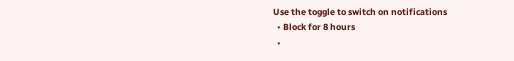Use the toggle to switch on notifications
  • Block for 8 hours
  •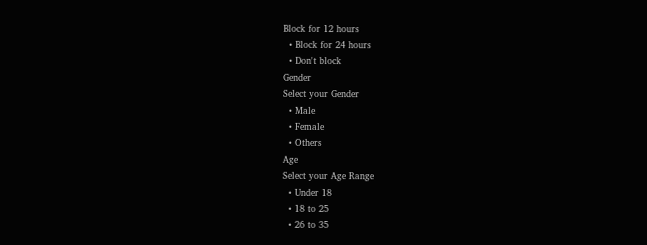Block for 12 hours
  • Block for 24 hours
  • Don't block
Gender
Select your Gender
  • Male
  • Female
  • Others
Age
Select your Age Range
  • Under 18
  • 18 to 25
  • 26 to 35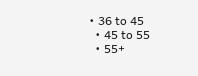• 36 to 45
  • 45 to 55
  • 55+